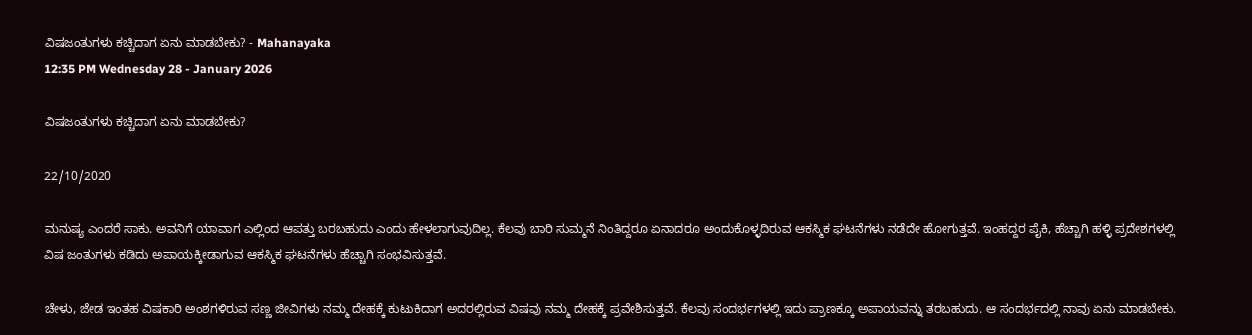ವಿಷಜಂತುಗಳು ಕಚ್ಚಿದಾಗ ಏನು ಮಾಡಬೇಕು? - Mahanayaka
12:35 PM Wednesday 28 - January 2026

ವಿಷಜಂತುಗಳು ಕಚ್ಚಿದಾಗ ಏನು ಮಾಡಬೇಕು?

22/10/2020

ಮನುಷ್ಯ ಎಂದರೆ ಸಾಕು. ಅವನಿಗೆ ಯಾವಾಗ ಎಲ್ಲಿಂದ ಆಪತ್ತು ಬರಬಹುದು ಎಂದು ಹೇಳಲಾಗುವುದಿಲ್ಲ. ಕೆಲವು ಬಾರಿ ಸುಮ್ಮನೆ ನಿಂತಿದ್ದರೂ ಏನಾದರೂ ಅಂದುಕೊಳ್ಳದಿರುವ ಆಕಸ್ಮಿಕ ಘಟನೆಗಳು ನಡೆದೇ ಹೋಗುತ್ತವೆ. ಇಂಹದ್ದರ ಪೈಕಿ, ಹೆಚ್ಚಾಗಿ ಹಳ್ಳಿ ಪ್ರದೇಶಗಳಲ್ಲಿ ವಿಷ ಜಂತುಗಳು ಕಡಿದು ಅಪಾಯಕ್ಕೀಡಾಗುವ ಆಕಸ್ಮಿಕ ಘಟನೆಗಳು ಹೆಚ್ಚಾಗಿ ಸಂಭವಿಸುತ್ತವೆ.

ಚೇಳು, ಜೇಡ ಇಂತಹ ವಿಷಕಾರಿ ಅಂಶಗಳಿರುವ ಸಣ್ಣ ಜೀವಿಗಳು ನಮ್ಮ ದೇಹಕ್ಕೆ ಕುಟುಕಿದಾಗ ಅದರಲ್ಲಿರುವ ವಿಷವು ನಮ್ಮ ದೇಹಕ್ಕೆ ಪ್ರವೇಶಿಸುತ್ತವೆ. ಕೆಲವು ಸಂದರ್ಭಗಳಲ್ಲಿ ಇದು ಪ್ರಾಣಕ್ಕೂ ಅಪಾಯವನ್ನು ತರಬಹುದು. ಆ ಸಂದರ್ಭದಲ್ಲಿ ನಾವು ಏನು ಮಾಡಬೇಕು.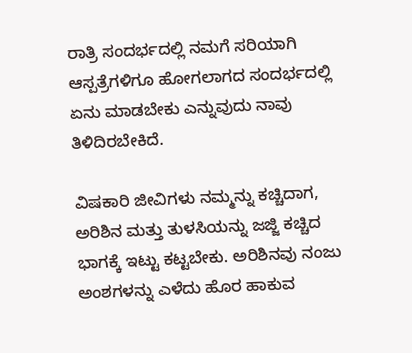ರಾತ್ರಿ ಸಂದರ್ಭದಲ್ಲಿ ನಮಗೆ ಸರಿಯಾಗಿ ಆಸ್ಪತ್ರೆಗಳಿಗೂ ಹೋಗಲಾಗದ ಸಂದರ್ಭದಲ್ಲಿ ಏನು ಮಾಡಬೇಕು ಎನ್ನುವುದು ನಾವು ತಿಳಿದಿರಬೇಕಿದೆ.

ವಿಷಕಾರಿ ಜೀವಿಗಳು ನಮ್ಮನ್ನು ಕಚ್ಚಿದಾಗ, ಅರಿಶಿನ ಮತ್ತು ತುಳಸಿಯನ್ನು ಜಜ್ಜಿ ಕಚ್ಚಿದ ಭಾಗಕ್ಕೆ ಇಟ್ಟು ಕಟ್ಟಬೇಕು. ಅರಿಶಿನವು ನಂಜು ಅಂಶಗಳನ್ನು ಎಳೆದು ಹೊರ ಹಾಕುವ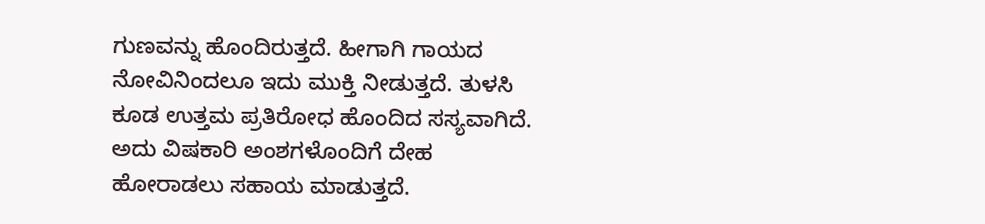ಗುಣವನ್ನು ಹೊಂದಿರುತ್ತದೆ. ಹೀಗಾಗಿ ಗಾಯದ ನೋವಿನಿಂದಲೂ ಇದು ಮುಕ್ತಿ ನೀಡುತ್ತದೆ. ತುಳಸಿ ಕೂಡ ಉತ್ತಮ ಪ್ರತಿರೋಧ ಹೊಂದಿದ ಸಸ್ಯವಾಗಿದೆ. ಅದು ವಿಷಕಾರಿ ಅಂಶಗಳೊಂದಿಗೆ ದೇಹ ಹೋರಾಡಲು ಸಹಾಯ ಮಾಡುತ್ತದೆ.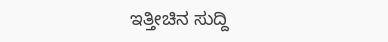ಇತ್ತೀಚಿನ ಸುದ್ದಿ